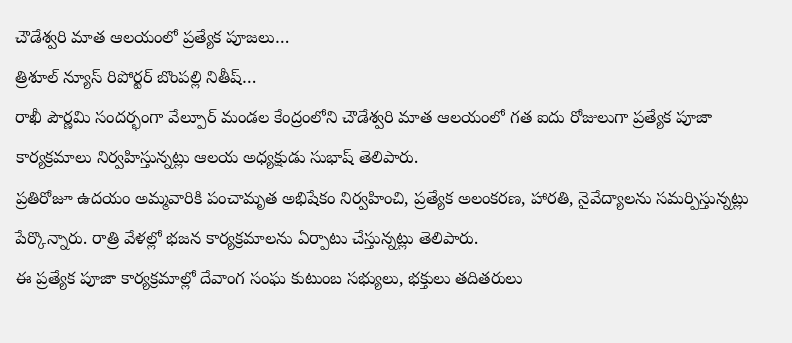చౌడేశ్వరి మాత ఆలయంలో ప్రత్యేక పూజలు…
త్రిశూల్ న్యూస్ రిపోర్టర్ బొంపల్లి నితీష్…
రాఖీ పౌర్ణమి సందర్భంగా వేల్పూర్ మండల కేంద్రంలోని చౌడేశ్వరి మాత ఆలయంలో గత ఐదు రోజులుగా ప్రత్యేక పూజా కార్యక్రమాలు నిర్వహిస్తున్నట్లు ఆలయ అధ్యక్షుడు సుభాష్ తెలిపారు.
ప్రతిరోజూ ఉదయం అమ్మవారికి పంచామృత అభిషేకం నిర్వహించి, ప్రత్యేక అలంకరణ, హారతి, నైవేద్యాలను సమర్పిస్తున్నట్లు పేర్కొన్నారు. రాత్రి వేళల్లో భజన కార్యక్రమాలను ఏర్పాటు చేస్తున్నట్లు తెలిపారు.
ఈ ప్రత్యేక పూజా కార్యక్రమాల్లో దేవాంగ సంఘ కుటుంబ సభ్యులు, భక్తులు తదితరులు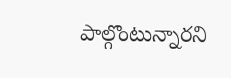పాల్గొంటున్నారని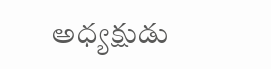అధ్యక్షుడు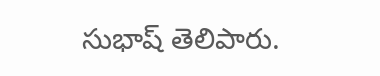సుభాష్ తెలిపారు.